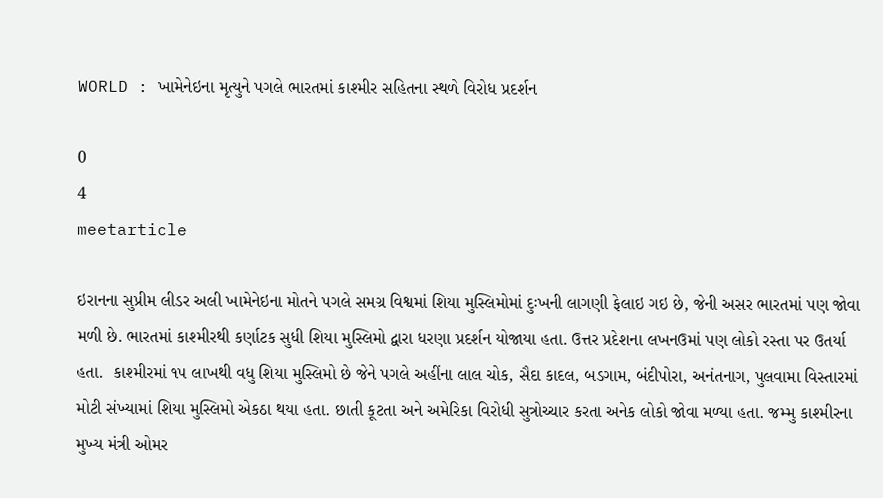WORLD : ખામેનેઇના મૃત્યુને પગલે ભારતમાં કાશ્મીર સહિતના સ્થળે વિરોધ પ્રદર્શન

0
4
meetarticle

ઇરાનના સુપ્રીમ લીડર અલી ખામેનેઇના મોતને પગલે સમગ્ર વિશ્વમાં શિયા મુસ્લિમોમાં દુઃખની લાગણી ફેલાઇ ગઇ છે, જેની અસર ભારતમાં પણ જોવા મળી છે. ભારતમાં કાશ્મીરથી કર્ણાટક સુધી શિયા મુસ્લિમો દ્વારા ધરણા પ્રદર્શન યોજાયા હતા. ઉત્તર પ્રદેશના લખનઉમાં પણ લોકો રસ્તા પર ઉતર્યા હતા.  કાશ્મીરમાં ૧૫ લાખથી વધુ શિયા મુસ્લિમો છે જેને પગલે અહીંના લાલ ચોક, સૈદા કાદલ, બડગામ, બંદીપોરા, અનંતનાગ, પુલવામા વિસ્તારમાં મોટી સંખ્યામાં શિયા મુસ્લિમો એકઠા થયા હતા. છાતી કૂટતા અને અમેરિકા વિરોધી સુત્રોચ્ચાર કરતા અનેક લોકો જોવા મળ્યા હતા. જમ્મુ કાશ્મીરના મુખ્ય મંત્રી ઓમર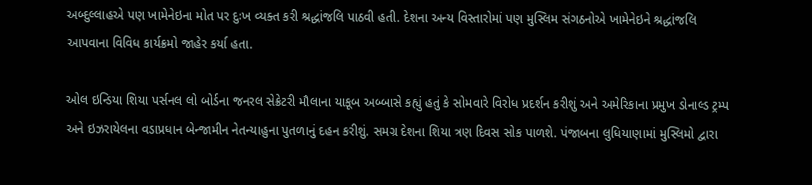અબ્દુલ્લાહએ પણ ખામેનેઇના મોત પર દુઃખ વ્યક્ત કરી શ્રદ્ધાંજલિ પાઠવી હતી. દેશના અન્ય વિસ્તારોમાં પણ મુસ્લિમ સંગઠનોએ ખામેનેઇને શ્રદ્ધાંજલિ આપવાના વિવિધ કાર્યક્રમો જાહેર કર્યા હતા.

ઓલ ઇન્ડિયા શિયા પર્સનલ લો બોર્ડના જનરલ સેક્રેટરી મૌલાના યાકૂબ અબ્બાસે કહ્યું હતું કે સોમવારે વિરોધ પ્રદર્શન કરીશું અને અમેરિકાના પ્રમુખ ડોનાલ્ડ ટ્રમ્પ અને ઇઝરાયેલના વડાપ્રધાન બેન્જામીન નેતન્યાહુના પુતળાનું દહન કરીશું. સમગ્ર દેશના શિયા ત્રણ દિવસ સોક પાળશે. પંજાબના લુધિયાણામાં મુસ્લિમો દ્વારા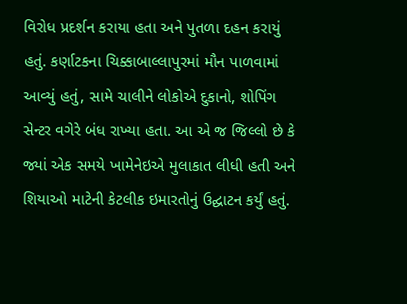વિરોધ પ્રદર્શન કરાયા હતા અને પુતળા દહન કરાયું હતું. કર્ણાટકના ચિક્કાબાલ્લાપુરમાં મૌન પાળવામાં આવ્યું હતું, સામે ચાલીને લોકોએ દુકાનો, શોપિંગ સેન્ટર વગેરે બંધ રાખ્યા હતા. આ એ જ જિલ્લો છે કે જ્યાં એક સમયે ખામેનેઇએ મુલાકાત લીધી હતી અને શિયાઓ માટેની કેટલીક ઇમારતોનું ઉદ્ઘાટન કર્યું હતું.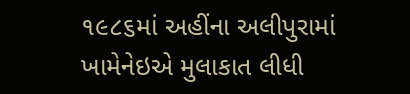૧૯૮૬માં અહીંના અલીપુરામાં ખામેનેઇએ મુલાકાત લીધી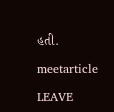હતી.

meetarticle

LEAVE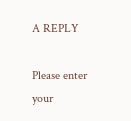A REPLY

Please enter your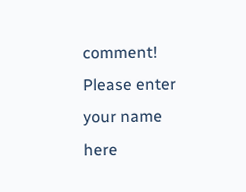comment!
Please enter your name here